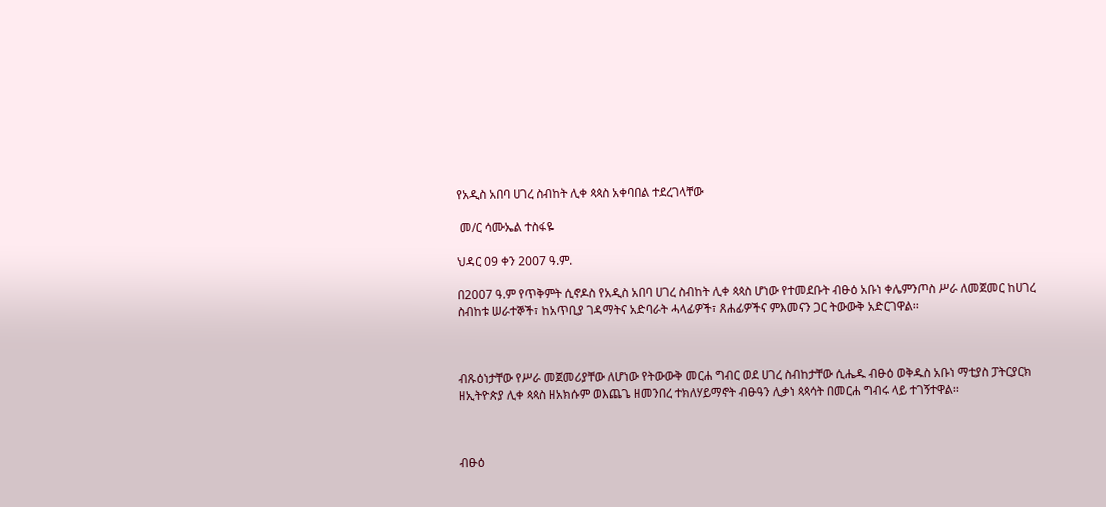የአዲስ አበባ ሀገረ ስብከት ሊቀ ጳጳስ አቀባበል ተደረገላቸው

 መ/ር ሳሙኤል ተስፋዬ

ህዳር 09 ቀን 2007 ዓ.ም.

በ2007 ዓ.ም የጥቅምት ሲኖዶስ የአዲስ አበባ ሀገረ ስብከት ሊቀ ጳጳስ ሆነው የተመደቡት ብፁዕ አቡነ ቀሌምንጦስ ሥራ ለመጀመር ከሀገረ ስብከቱ ሠራተኞች፣ ከአጥቢያ ገዳማትና አድባራት ሓላፊዎች፣ ጸሐፊዎችና ምእመናን ጋር ትውውቅ አድርገዋል፡፡



ብጹዕነታቸው የሥራ መጀመሪያቸው ለሆነው የትውውቅ መርሐ ግብር ወደ ሀገረ ስብከታቸው ሲሔዱ ብፁዕ ወቅዱስ አቡነ ማቲያስ ፓትርያርክ ዘኢትዮጵያ ሊቀ ጳጳስ ዘአክሱም ወእጨጌ ዘመንበረ ተክለሃይማኖት ብፁዓን ሊቃነ ጳጳሳት በመርሐ ግብሩ ላይ ተገኝተዋል፡፡



ብፁዕ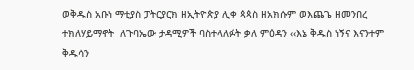ወቅዱስ አቡነ ማቲያስ ፓትርያርክ ዘኢትዮጵያ ሊቀ ጳጳስ ዘአክሱም ወእጨጌ ዘመንበረ ተክለሃይማኖት  ለጉባኤው ታዳሚዎች ባስተላለፉት ቃለ ምዕዳን ‹‹እኔ ቅዱስ ነኝና እናንተም ቅዱሳን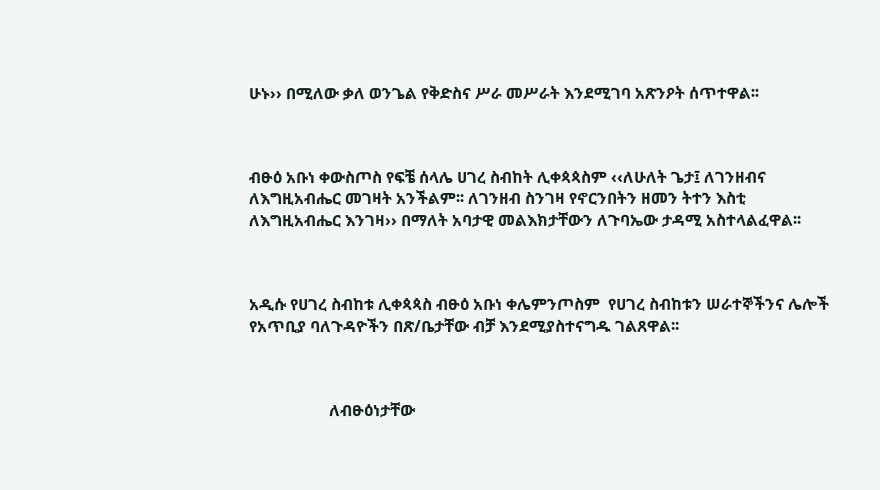ሁኑ›› በሚለው ቃለ ወንጌል የቅድስና ሥራ መሥራት እንደሚገባ አጽንዖት ሰጥተዋል፡፡



ብፁዕ አቡነ ቀውስጦስ የፍቼ ሰላሌ ሀገረ ስብከት ሊቀጳጳስም ‹‹ለሁለት ጌታ፤ ለገንዘብና ለእግዚአብሔር መገዛት አንችልም፡፡ ለገንዘብ ስንገዛ የኖርንበትን ዘመን ትተን እስቲ ለእግዚአብሔር እንገዛ›› በማለት አባታዊ መልእክታቸውን ለጉባኤው ታዳሚ አስተላልፈዋል፡፡



አዲሱ የሀገረ ስብከቱ ሊቀጳጳስ ብፁዕ አቡነ ቀሌምንጦስም  የሀገረ ስብከቱን ሠራተኞችንና ሌሎች የአጥቢያ ባለጉዳዮችን በጽ/ቤታቸው ብቻ እንደሚያስተናግዱ ገልጸዋል፡፡



                    ለብፁዕነታቸው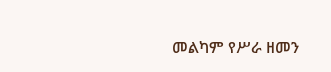መልካም የሥራ ዘመን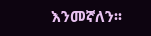እንመኛለን፡፡